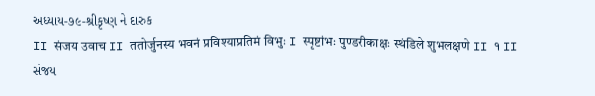અધ્યાય-૭૯-શ્રીકૃષ્ણ ને દારુક
II संजय उवाच II ततोर्जुनस्य भवनं प्रविश्याप्रतिमं विभुः I स्पृष्टांभः पुण्डरीकाक्षः स्थंडिले शुभलक्षणे II १ II
સંજય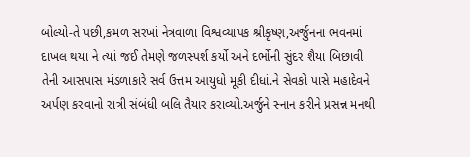બોલ્યો-તે પછી,કમળ સરખાં નેત્રવાળા વિશ્વવ્યાપક શ્રીકૃષ્ણ,અર્જુનના ભવનમાં દાખલ થયા ને ત્યાં જઈ તેમણે જળસ્પર્શ કર્યો અને દર્ભોની સુંદર શૈયા બિછાવી તેની આસપાસ મંડળાકારે સર્વ ઉત્તમ આયુધો મૂકી દીધાં.ને સેવકો પાસે મહાદેવને અર્પણ કરવાનો રાત્રી સંબંધી બલિ તૈયાર કરાવ્યો.અર્જુને સ્નાન કરીને પ્રસન્ન મનથી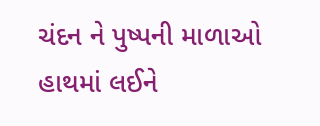ચંદન ને પુષ્પની માળાઓ હાથમાં લઈને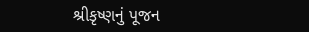શ્રીકૃષ્ણનું પૂજન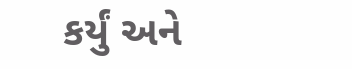કર્યું અને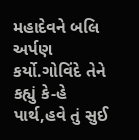મહાદેવને બલિ અર્પણ કર્યો.ગોવિંદે તેને કહ્યું કે-હે પાર્થ,હવે તું સુઈ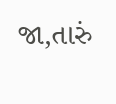જા,તારું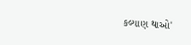કલ્યાણ થાઓ'